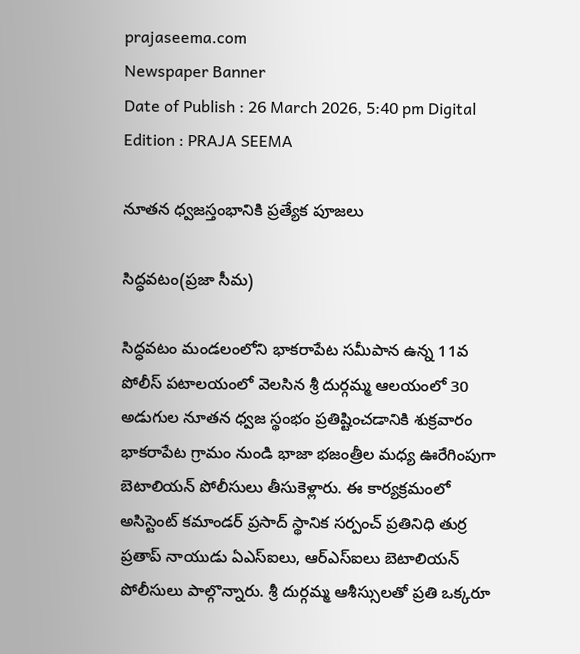prajaseema.com
Newspaper Banner
Date of Publish : 26 March 2026, 5:40 pm Digital Edition : PRAJA SEEMA

నూతన ధ్వజస్తంభానికి ప్రత్యేక పూజలు

సిద్ధవటం(ప్రజా సీమ)

సిద్ధవటం మండలంలోని భాకరాపేట సమీపాన ఉన్న 11వ పోలీస్ పటాలయంలో వెలసిన శ్రీ దుర్గమ్మ ఆలయంలో 30 అడుగుల నూతన ధ్వజ స్థంభం ప్రతిష్టించడానికి శుక్రవారం భాకరాపేట గ్రామం నుండి భాజా భజంత్రీల మధ్య ఊరేగింపుగా బెటాలియన్ పోలీసులు తీసుకెళ్లారు. ఈ కార్యక్రమంలో అసిస్టెంట్ కమాండర్ ప్రసాద్ స్థానిక సర్పంచ్ ప్రతినిధి తుర్ర ప్రతాప్ నాయుడు ఏఎస్ఐలు, ఆర్ఎస్ఐలు బెటాలియన్ పోలీసులు పాల్గొన్నారు. శ్రీ దుర్గమ్మ ఆశీస్సులతో ప్రతి ఒక్కరూ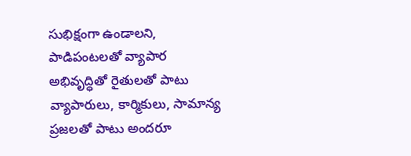సుభిక్షంగా ఉండాలని, పాడిపంటలతో వ్యాపార అభివృద్ధితో రైతులతో పాటు వ్యాపారులు, కార్మికులు, సామాన్య ప్రజలతో పాటు అందరూ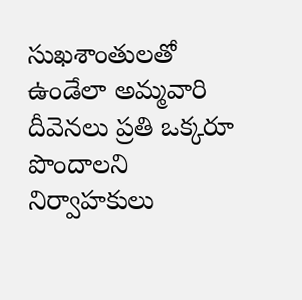సుఖశాంతులతో ఉండేలా అమ్మవారి దీవెనలు ప్రతి ఒక్కరూ పొందాలని నిర్వాహకులు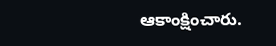ఆకాంక్షించారు.